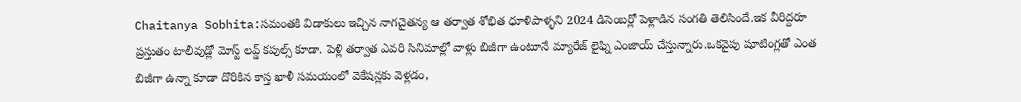Chaitanya Sobhita:సమంతకి విడాకులు ఇచ్చిన నాగచైతన్య ఆ తర్వాత శోభిత ధూళిపాళ్ళని 2024 డిసెంబర్లో పెళ్లాడిన సంగతి తెలిసిందే.ఇక వీరిద్దరూ ప్రస్తుతం టాలీవుడ్లో మోస్ట్ లవ్డ్ కపుల్స్ కూడా. పెళ్లి తర్వాత ఎవరి సినిమాల్లో వాళ్లు బిజీగా ఉంటూనే మ్యారేజ్ లైఫ్ని ఎంజాయ్ చేస్తున్నారు.ఒకవైపు షూటింగ్లతో ఎంత బిజీగా ఉన్నా కూడా దొరికిన కాస్త ఖాళీ సమయంలో వెకేషన్లకు వెళ్లడం,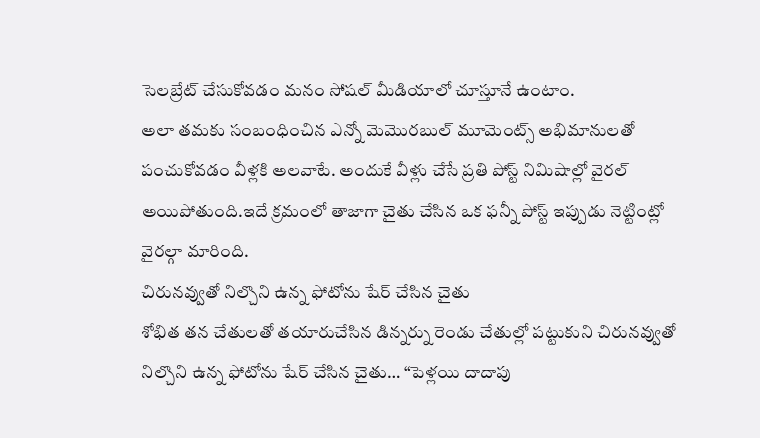సెలబ్రేట్ చేసుకోవడం మనం సోషల్ మీడియాలో చూస్తూనే ఉంటాం.
అలా తమకు సంబంధించిన ఎన్నో మెమొరబుల్ మూమెంట్స్ అభిమానులతో పంచుకోవడం వీళ్లకి అలవాటే. అందుకే వీళ్లు చేసే ప్రతి పోస్ట్ నిమిషాల్లో వైరల్ అయిపోతుంది.ఇదే క్రమంలో తాజాగా చైతు చేసిన ఒక ఫన్నీ పోస్ట్ ఇప్పుడు నెట్టింట్లో వైరల్గా మారింది.
చిరునవ్వుతో నిల్చొని ఉన్న ఫోటోను షేర్ చేసిన చైతు
శోభిత తన చేతులతో తయారుచేసిన డిన్నర్ను రెండు చేతుల్లో పట్టుకుని చిరునవ్వుతో నిల్చొని ఉన్న ఫోటోను షేర్ చేసిన చైతు… “పెళ్లయి దాదాపు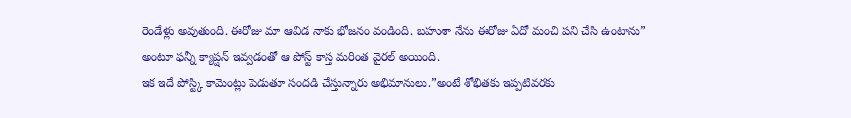రెండేళ్లు అవుతుంది. ఈరోజు మా ఆవిడ నాకు భోజనం వండింది. బహుశా నేను ఈరోజు ఏదో మంచి పని చేసి ఉంటాను” అంటూ ఫన్నీ క్యాప్షన్ ఇవ్వడంతో ఆ పోస్ట్ కాస్త మరింత వైరల్ అయింది.
ఇక ఇదే పోస్ట్కి కామెంట్లు పెడుతూ సందడి చేస్తున్నారు అభిమానులు.”అంటే శోభితకు ఇప్పటివరకు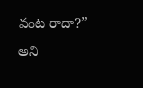వంట రాదా?” అని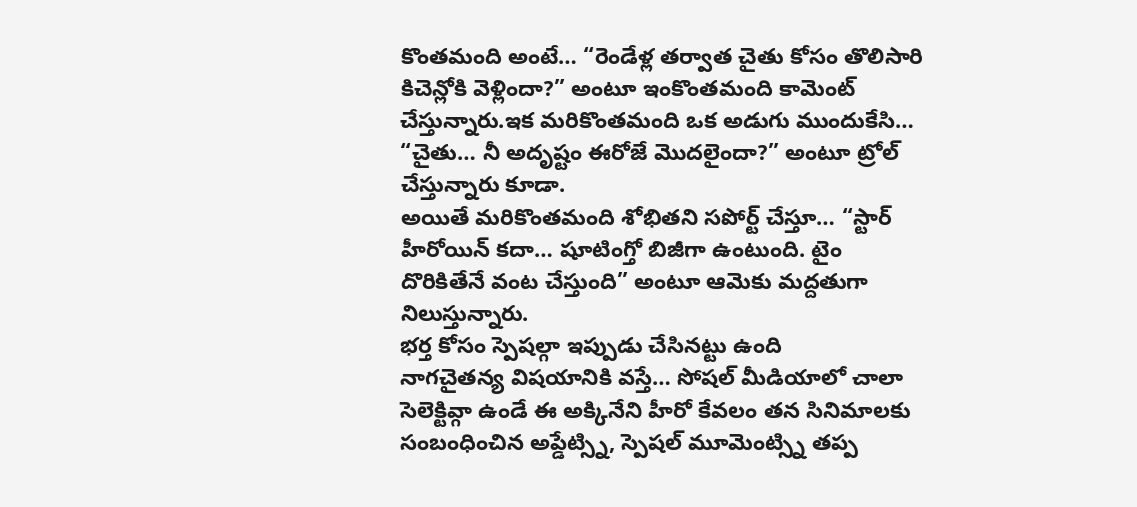కొంతమంది అంటే… “రెండేళ్ల తర్వాత చైతు కోసం తొలిసారి కిచెన్లోకి వెళ్లిందా?” అంటూ ఇంకొంతమంది కామెంట్ చేస్తున్నారు.ఇక మరికొంతమంది ఒక అడుగు ముందుకేసి… “చైతు… నీ అదృష్టం ఈరోజే మొదలైందా?” అంటూ ట్రోల్ చేస్తున్నారు కూడా.
అయితే మరికొంతమంది శోభితని సపోర్ట్ చేస్తూ… “స్టార్ హీరోయిన్ కదా… షూటింగ్తో బిజీగా ఉంటుంది. టైం దొరికితేనే వంట చేస్తుంది” అంటూ ఆమెకు మద్దతుగా నిలుస్తున్నారు.
భర్త కోసం స్పెషల్గా ఇప్పుడు చేసినట్టు ఉంది
నాగచైతన్య విషయానికి వస్తే… సోషల్ మీడియాలో చాలా సెలెక్టివ్గా ఉండే ఈ అక్కినేని హీరో కేవలం తన సినిమాలకు సంబంధించిన అప్డేట్స్ని, స్పెషల్ మూమెంట్స్ని తప్ప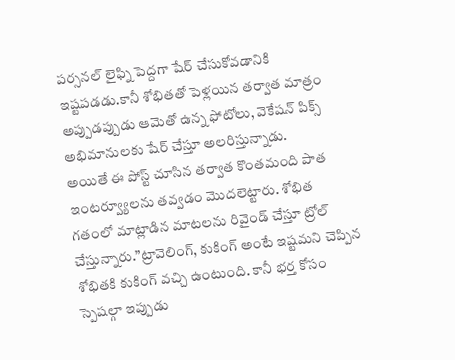పర్సనల్ లైఫ్ని పెద్దగా షేర్ చేసుకోవడానికి ఇష్టపడడు.కానీ శోభితతో పెళ్లయిన తర్వాత మాత్రం అప్పుడప్పుడు ఆమెతో ఉన్న ఫోటోలు, వెకేషన్ పిక్స్ అభిమానులకు షేర్ చేస్తూ అలరిస్తున్నాడు.
అయితే ఈ పోస్ట్ చూసిన తర్వాత కొంతమంది పాత ఇంటర్వ్యూలను తవ్వడం మొదలెట్టారు. శోభిత గతంలో మాట్లాడిన మాటలను రివైండ్ చేస్తూ ట్రోల్ చేస్తున్నారు.”ట్రావెలింగ్, కుకింగ్ అంటే ఇష్టమని చెప్పిన శోభితకి కుకింగ్ వచ్చి ఉంటుంది. కానీ భర్త కోసం స్పెషల్గా ఇప్పుడు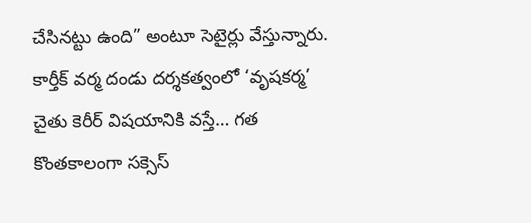చేసినట్టు ఉంది” అంటూ సెటైర్లు వేస్తున్నారు.
కార్తీక్ వర్మ దండు దర్శకత్వంలో ‘వృషకర్మ’
చైతు కెరీర్ విషయానికి వస్తే… గత కొంతకాలంగా సక్సెస్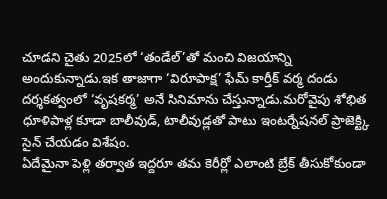చూడని చైతు 2025లో ‘తండేల్’తో మంచి విజయాన్ని అందుకున్నాడు.ఇక తాజాగా ‘విరూపాక్ష’ ఫేమ్ కార్తీక్ వర్మ దండు దర్శకత్వంలో ‘వృషకర్మ’ అనే సినిమాను చేస్తున్నాడు.మరోవైపు శోభిత ధూళిపాళ్ల కూడా బాలీవుడ్, టాలీవుడ్లతో పాటు ఇంటర్నేషనల్ ప్రాజెక్ట్కి సైన్ చేయడం విశేషం.
ఏదేమైనా పెళ్లి తర్వాత ఇద్దరూ తమ కెరీర్లో ఎలాంటి బ్రేక్ తీసుకోకుండా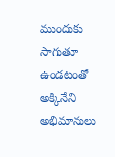ముందుకు సాగుతూ ఉండటంతో అక్కినేని అభిమానులు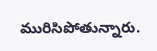మురిసిపోతున్నారు.